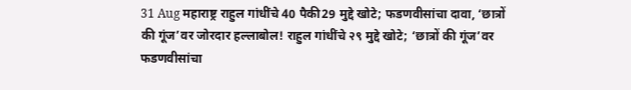31 Aug महाराष्ट्र राहुल गांधींचे 40 पैकी29 मुद्दे खोटे; फडणवीसांचा दावा, ‘छात्रों की गूंज’वर जोरदार हल्लाबोल! राहुल गांधींचे २९ मुद्दे खोटे; ‘छात्रों की गूंज’वर फडणवीसांचा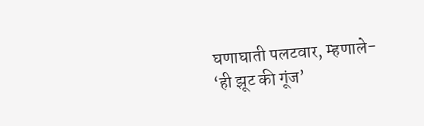घणाघाती पलटवार, म्हणाले- ‘ही झूट की गूंज’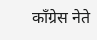काँग्रेस नेते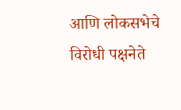आणि लोकसभेचे विरोधी पक्षनेते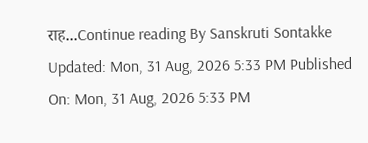राह...Continue reading By Sanskruti Sontakke Updated: Mon, 31 Aug, 2026 5:33 PM Published On: Mon, 31 Aug, 2026 5:33 PM